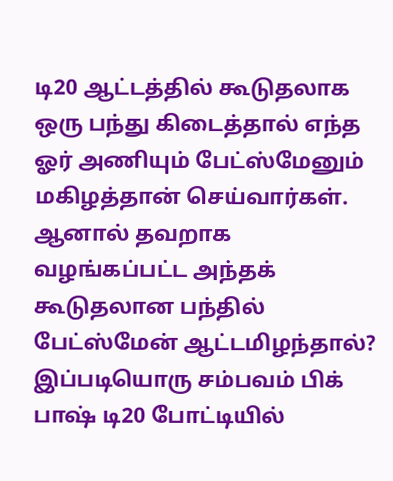டி20 ஆட்டத்தில் கூடுதலாக ஒரு பந்து கிடைத்தால் எந்த ஓர் அணியும் பேட்ஸ்மேனும் மகிழத்தான் செய்வார்கள்.
ஆனால் தவறாக வழங்கப்பட்ட அந்தக் கூடுதலான பந்தில் பேட்ஸ்மேன் ஆட்டமிழந்தால்?
இப்படியொரு சம்பவம் பிக் பாஷ் டி20 போட்டியில்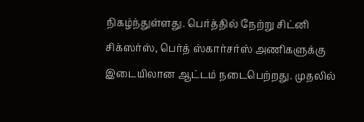நிகழ்ந்துள்ளது. பெர்த்தில் நேற்று சிட்னி சிக்ஸர்ஸ், பெர்த் ஸ்கார்சர்ஸ் அணிகளுக்கு இடையிலான ஆட்டம் நடைபெற்றது. முதலில்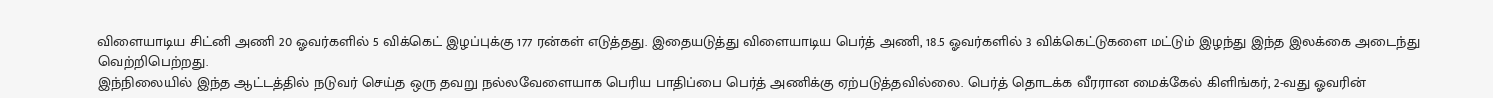விளையாடிய சிட்னி அணி 20 ஓவர்களில் 5 விக்கெட் இழப்புக்கு 177 ரன்கள் எடுத்தது. இதையடுத்து விளையாடிய பெர்த் அணி, 18.5 ஓவர்களில் 3 விக்கெட்டுகளை மட்டும் இழந்து இந்த இலக்கை அடைந்து வெற்றிபெற்றது.
இந்நிலையில் இந்த ஆட்டத்தில் நடுவர் செய்த ஒரு தவறு நல்லவேளையாக பெரிய பாதிப்பை பெர்த் அணிக்கு ஏற்படுத்தவில்லை. பெர்த் தொடக்க வீரரான மைக்கேல் கிளிங்கர், 2-வது ஓவரின்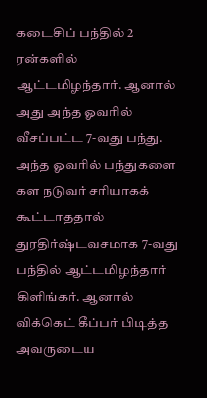கடைசிப் பந்தில் 2 ரன்களில் ஆட்டமிழந்தார். ஆனால் அது அந்த ஓவரில் வீசப்பட்ட 7-வது பந்து.
அந்த ஓவரில் பந்துகளை கள நடுவர் சரியாகக் கூட்டாததால் துரதிர்ஷ்டவசமாக 7-வது பந்தில் ஆட்டமிழந்தார் கிளிங்கர். ஆனால் விக்கெட் கீப்பர் பிடித்த அவருடைய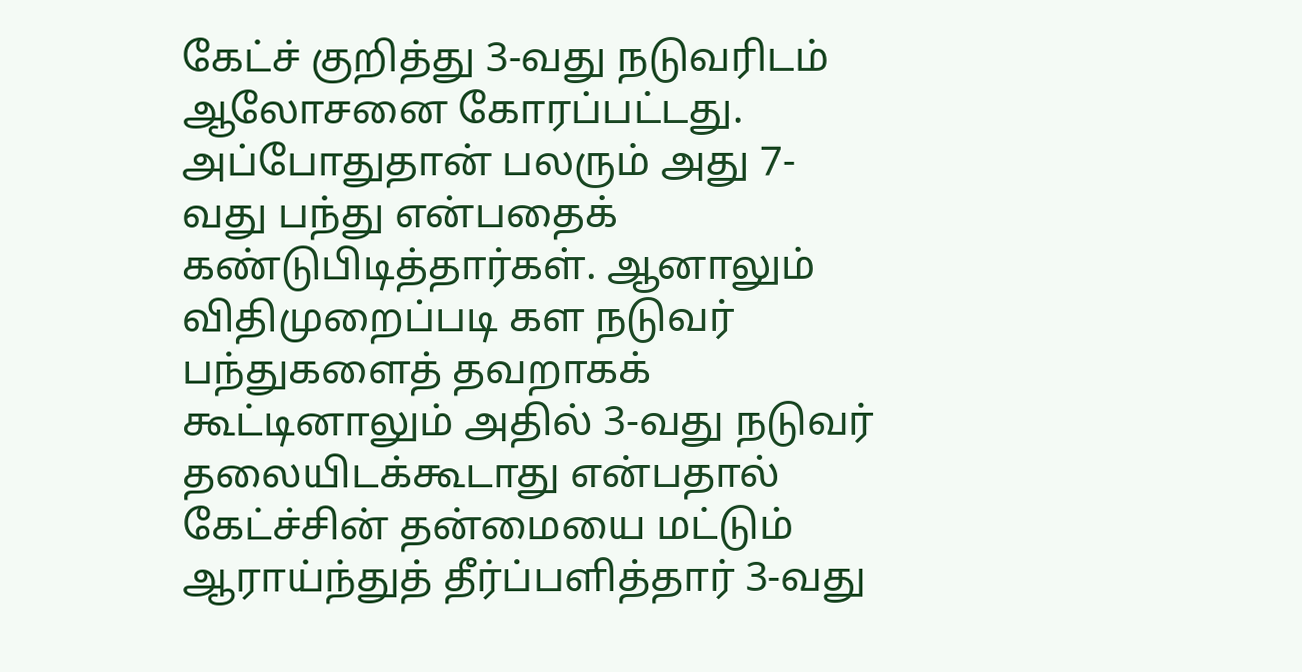கேட்ச் குறித்து 3-வது நடுவரிடம் ஆலோசனை கோரப்பட்டது. அப்போதுதான் பலரும் அது 7-வது பந்து என்பதைக் கண்டுபிடித்தார்கள். ஆனாலும் விதிமுறைப்படி கள நடுவர் பந்துகளைத் தவறாகக் கூட்டினாலும் அதில் 3-வது நடுவர் தலையிடக்கூடாது என்பதால் கேட்ச்சின் தன்மையை மட்டும் ஆராய்ந்துத் தீர்ப்பளித்தார் 3-வது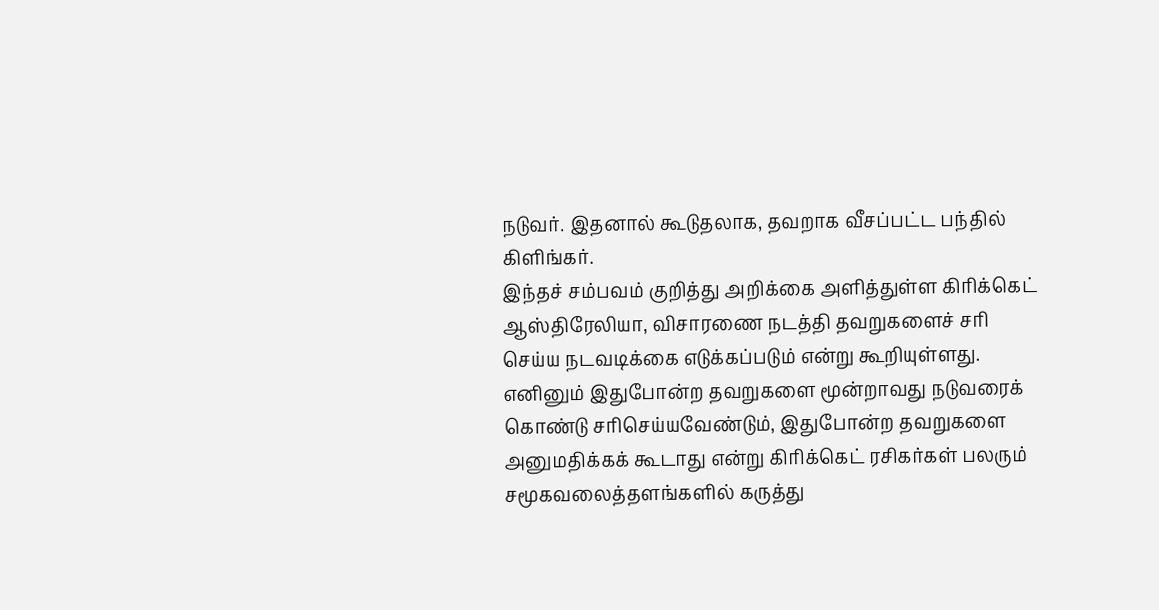நடுவர். இதனால் கூடுதலாக, தவறாக வீசப்பட்ட பந்தில் கிளிங்கர்.
இந்தச் சம்பவம் குறித்து அறிக்கை அளித்துள்ள கிரிக்கெட் ஆஸ்திரேலியா, விசாரணை நடத்தி தவறுகளைச் சரி செய்ய நடவடிக்கை எடுக்கப்படும் என்று கூறியுள்ளது.
எனினும் இதுபோன்ற தவறுகளை மூன்றாவது நடுவரைக் கொண்டு சரிசெய்யவேண்டும், இதுபோன்ற தவறுகளை அனுமதிக்கக் கூடாது என்று கிரிக்கெட் ரசிகர்கள் பலரும் சமூகவலைத்தளங்களில் கருத்து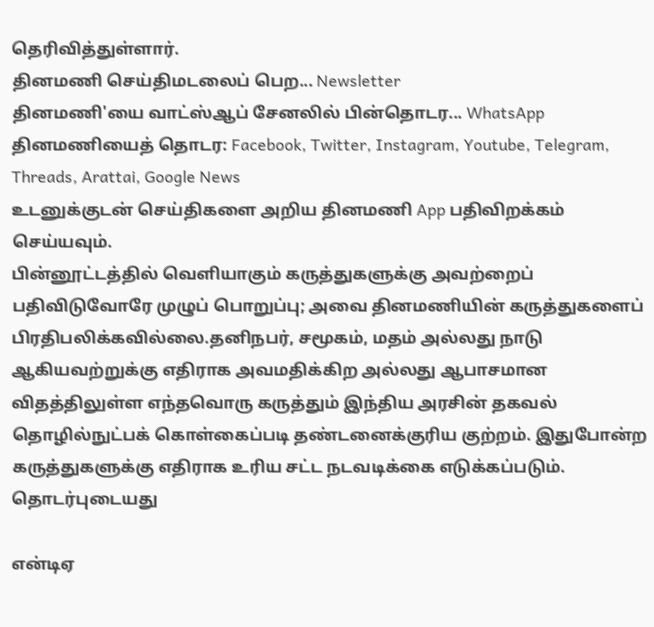தெரிவித்துள்ளார்.
தினமணி செய்திமடலைப் பெற... Newsletter
தினமணி'யை வாட்ஸ்ஆப் சேனலில் பின்தொடர... WhatsApp
தினமணியைத் தொடர: Facebook, Twitter, Instagram, Youtube, Telegram, Threads, Arattai, Google News
உடனுக்குடன் செய்திகளை அறிய தினமணி App பதிவிறக்கம் செய்யவும்.
பின்னூட்டத்தில் வெளியாகும் கருத்துகளுக்கு அவற்றைப் பதிவிடுவோரே முழுப் பொறுப்பு; அவை தினமணியின் கருத்துகளைப் பிரதிபலிக்கவில்லை.தனிநபர், சமூகம், மதம் அல்லது நாடு ஆகியவற்றுக்கு எதிராக அவமதிக்கிற அல்லது ஆபாசமான விதத்திலுள்ள எந்தவொரு கருத்தும் இந்திய அரசின் தகவல் தொழில்நுட்பக் கொள்கைப்படி தண்டனைக்குரிய குற்றம். இதுபோன்ற கருத்துகளுக்கு எதிராக உரிய சட்ட நடவடிக்கை எடுக்கப்படும்.
தொடர்புடையது

என்டிஏ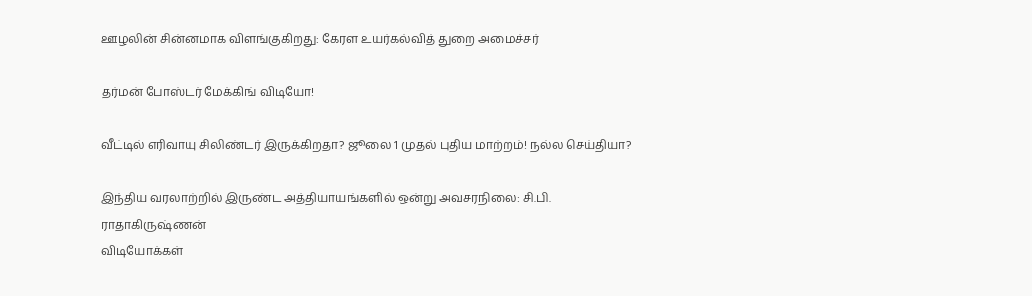ஊழலின் சின்னமாக விளங்குகிறது: கேரள உயர்கல்வித் துறை அமைச்சர்

தர்மன் போஸ்டர் மேக்கிங் விடியோ!

வீட்டில் எரிவாயு சிலிண்டர் இருக்கிறதா? ஜூலை 1 முதல் புதிய மாற்றம்! நல்ல செய்தியா?

இந்திய வரலாற்றில் இருண்ட அத்தியாயங்களில் ஒன்று அவசரநிலை: சி.பி. ராதாகிருஷ்ணன்
விடியோக்கள்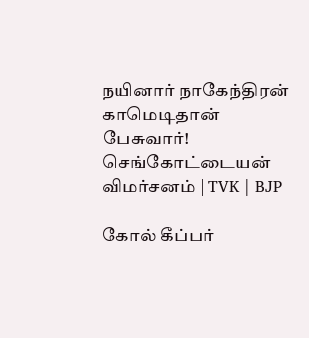நயினார் நாகேந்திரன் காமெடிதான் பேசுவார்! செங்கோட்டையன் விமர்சனம் | TVK | BJP

கோல் கீப்பர்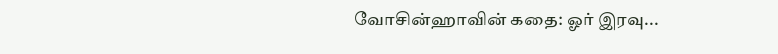வோசின்ஹாவின் கதை: ஓர் இரவு...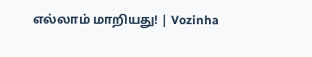எல்லாம் மாறியது! | Vozinha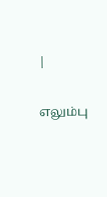|

எலும்பு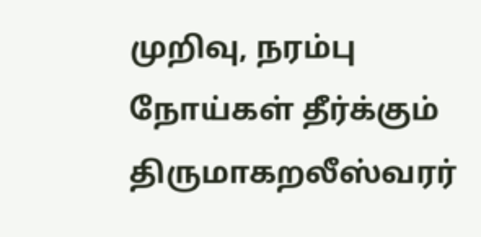முறிவு, நரம்பு நோய்கள் தீர்க்கும் திருமாகறலீஸ்வரர்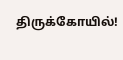திருக்கோயில்!